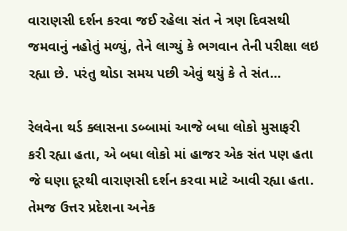વારાણસી દર્શન કરવા જઈ રહેલા સંત ને ત્રણ દિવસથી જમવાનું નહોતું મળ્યું, તેને લાગ્યું કે ભગવાન તેની પરીક્ષા લઇ રહ્યા છે. પરંતુ થોડા સમય પછી એવું થયું કે તે સંત…

રેલવેના થર્ડ ક્લાસના ડબ્બામાં આજે બધા લોકો મુસાફરી કરી રહ્યા હતા, એ બધા લોકો માં હાજર એક સંત પણ હતા જે ઘણા દૂરથી વારાણસી દર્શન કરવા માટે આવી રહ્યા હતા. તેમજ ઉત્તર પ્રદેશના અનેક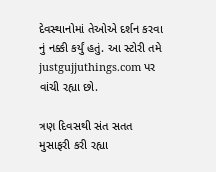દેવસ્થાનોમાં તેઓએ દર્શન કરવા નું નક્કી કર્યું હતું. આ સ્ટોરી તમે justgujjuthings.com પર વાંચી રહ્યા છો.

ત્રણ દિવસથી સંત સતત મુસાફરી કરી રહ્યા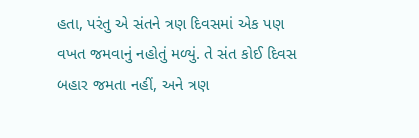હતા, પરંતુ એ સંતને ત્રણ દિવસમાં એક પણ વખત જમવાનું નહોતું મળ્યું. તે સંત કોઈ દિવસ બહાર જમતા નહીં, અને ત્રણ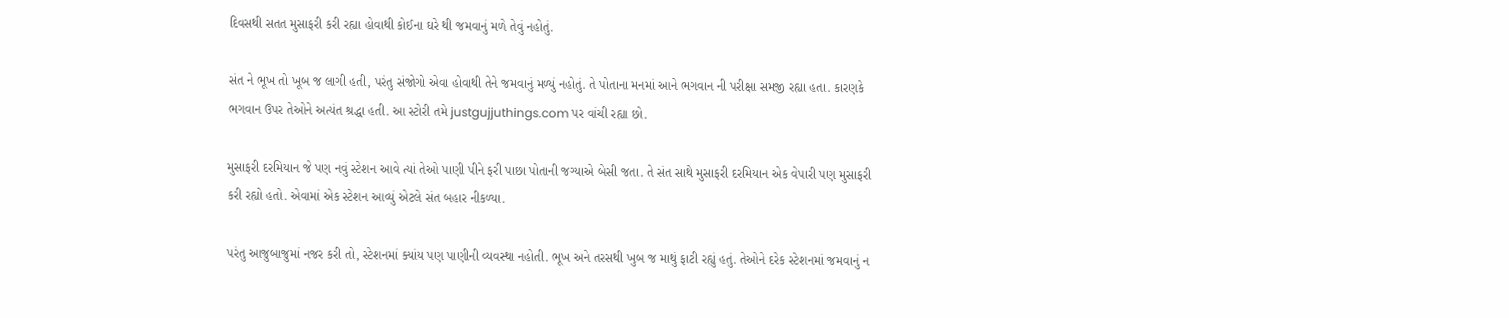દિવસથી સતત મુસાફરી કરી રહ્યા હોવાથી કોઈના ઘરે થી જમવાનું મળે તેવું નહોતું.

સંત ને ભૂખ તો ખૂબ જ લાગી હતી, પરંતુ સંજોગો એવા હોવાથી તેને જમવાનું મળ્યું નહોતું. તે પોતાના મનમાં આને ભગવાન ની પરીક્ષા સમજી રહ્યા હતા. કારણકે ભગવાન ઉપર તેઓને અત્યંત શ્રદ્ધા હતી. આ સ્ટોરી તમે justgujjuthings.com પર વાંચી રહ્યા છો.

મુસાફરી દરમિયાન જે પણ નવું સ્ટેશન આવે ત્યાં તેઓ પાણી પીને ફરી પાછા પોતાની જગ્યાએ બેસી જતા. તે સંત સાથે મુસાફરી દરમિયાન એક વેપારી પણ મુસાફરી કરી રહ્યો હતો. એવામાં એક સ્ટેશન આવ્યું એટલે સંત બહાર નીકળ્યા.

પરંતુ આજુબાજુમાં નજર કરી તો, સ્ટેશનમાં ક્યાંય પણ પાણીની વ્યવસ્થા નહોતી. ભૂખ અને તરસથી ખુબ જ માથું ફાટી રહ્યું હતું. તેઓને દરેક સ્ટેશનમાં જમવાનું ન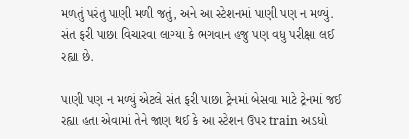મળતું પરંતુ પાણી મળી જતું, અને આ સ્ટેશનમાં પાણી પણ ન મળ્યું. સંત ફરી પાછા વિચારવા લાગ્યા કે ભગવાન હજુ પણ વધુ પરીક્ષા લઈ રહ્યા છે.

પાણી પણ ન મળ્યું એટલે સંત ફરી પાછા ટ્રેનમાં બેસવા માટે ટ્રેનમાં જઈ રહ્યા હતા એવામાં તેને જાણ થઈ કે આ સ્ટેશન ઉપર train અડધો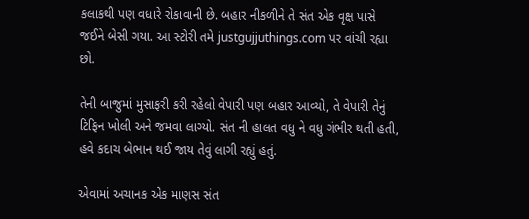કલાકથી પણ વધારે રોકાવાની છે. બહાર નીકળીને તે સંત એક વૃક્ષ પાસે જઈને બેસી ગયા. આ સ્ટોરી તમે justgujjuthings.com પર વાંચી રહ્યા છો.

તેની બાજુમાં મુસાફરી કરી રહેલો વેપારી પણ બહાર આવ્યો, તે વેપારી તેનું ટિફિન ખોલી અને જમવા લાગ્યો. સંત ની હાલત વધુ ને વધુ ગંભીર થતી હતી, હવે કદાચ બેભાન થઈ જાય તેવું લાગી રહ્યું હતું.

એવામાં અચાનક એક માણસ સંત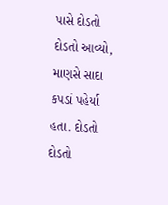પાસે દોડતો દોડતો આવ્યો, માણસે સાદા કપડાં પહેર્યા હતા. દોડતો દોડતો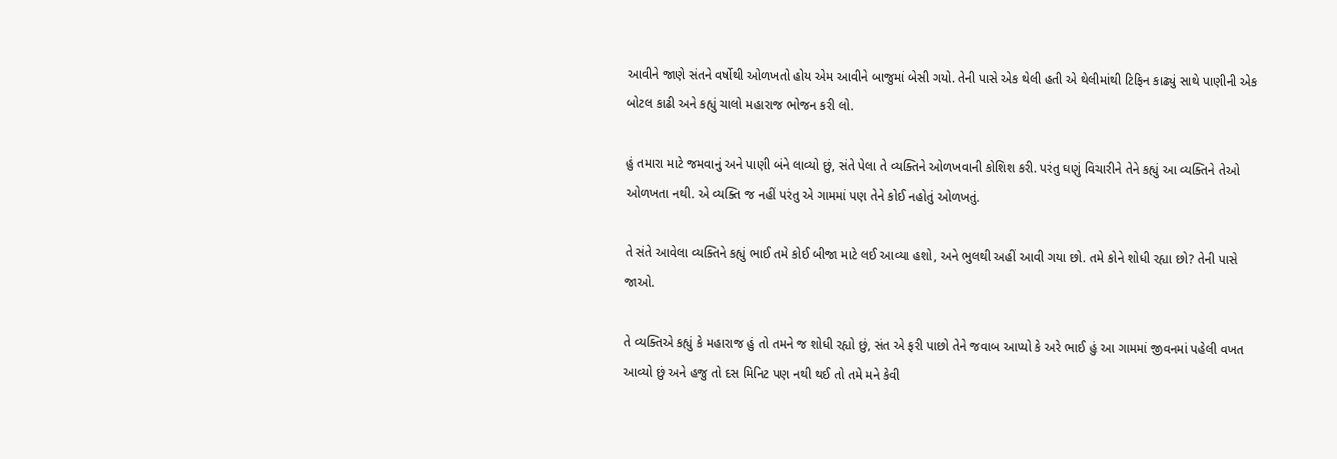આવીને જાણે સંતને વર્ષોથી ઓળખતો હોય એમ આવીને બાજુમાં બેસી ગયો. તેની પાસે એક થેલી હતી એ થેલીમાંથી ટિફિન કાઢ્યું સાથે પાણીની એક બોટલ કાઢી અને કહ્યું ચાલો મહારાજ ભોજન કરી લો.

હું તમારા માટે જમવાનું અને પાણી બંને લાવ્યો છું, સંતે પેલા તે વ્યક્તિને ઓળખવાની કોશિશ કરી. પરંતુ ઘણું વિચારીને તેને કહ્યું આ વ્યક્તિને તેઓ ઓળખતા નથી. એ વ્યક્તિ જ નહીં પરંતુ એ ગામમાં પણ તેને કોઈ નહોતું ઓળખતું.

તે સંતે આવેલા વ્યક્તિને કહ્યું ભાઈ તમે કોઈ બીજા માટે લઈ આવ્યા હશો, અને ભુલથી અહીં આવી ગયા છો. તમે કોને શોધી રહ્યા છો? તેની પાસે જાઓ.

તે વ્યક્તિએ કહ્યું કે મહારાજ હું તો તમને જ શોધી રહ્યો છું, સંત એ ફરી પાછો તેને જવાબ આપ્યો કે અરે ભાઈ હું આ ગામમાં જીવનમાં પહેલી વખત આવ્યો છું અને હજુ તો દસ મિનિટ પણ નથી થઈ તો તમે મને કેવી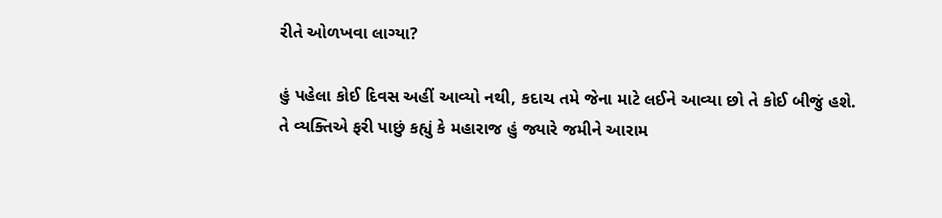રીતે ઓળખવા લાગ્યા?

હું પહેલા કોઈ દિવસ અહીં આવ્યો નથી, કદાચ તમે જેના માટે લઈને આવ્યા છો તે કોઈ બીજું હશે. તે વ્યક્તિએ ફરી પાછું કહ્યું કે મહારાજ હું જ્યારે જમીને આરામ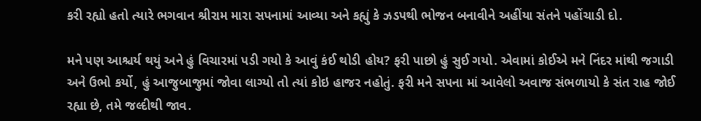કરી રહ્યો હતો ત્યારે ભગવાન શ્રીરામ મારા સપનામાં આવ્યા અને કહ્યું કે ઝડપથી ભોજન બનાવીને અહીંયા સંતને પહોંચાડી દો.

મને પણ આશ્ચર્ય થયું અને હું વિચારમાં પડી ગયો કે આવું કંઈ થોડી હોય? ફરી પાછો હું સુઈ ગયો. એવામાં કોઈએ મને નિંદર માંથી જગાડી અને ઉભો કર્યો, હું આજુબાજુમાં જોવા લાગ્યો તો ત્યાં કોઇ હાજર નહોતું. ફરી મને સપના માં આવેલો અવાજ સંભળાયો કે સંત રાહ જોઈ રહ્યા છે, તમે જલ્દીથી જાવ.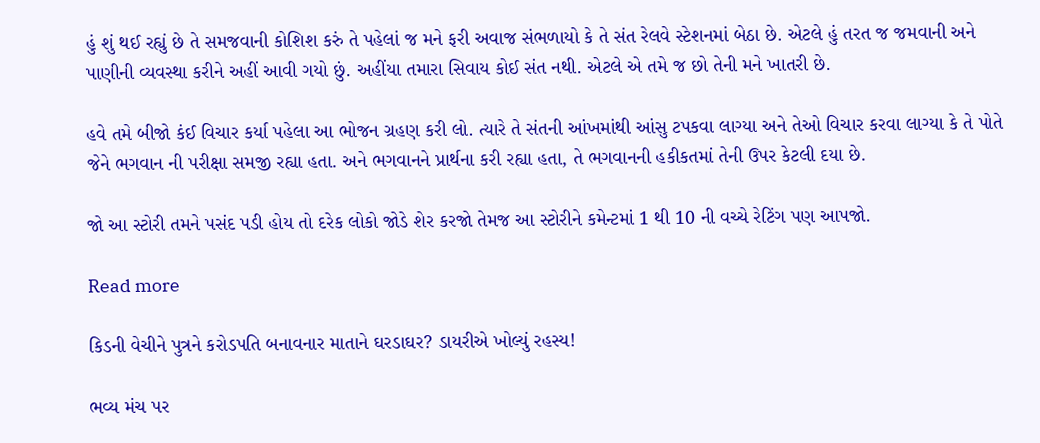હું શું થઈ રહ્યું છે તે સમજવાની કોશિશ કરું તે પહેલાં જ મને ફરી અવાજ સંભળાયો કે તે સંત રેલવે સ્ટેશનમાં બેઠા છે. એટલે હું તરત જ જમવાની અને પાણીની વ્યવસ્થા કરીને અહીં આવી ગયો છું. અહીંયા તમારા સિવાય કોઈ સંત નથી. એટલે એ તમે જ છો તેની મને ખાતરી છે.

હવે તમે બીજો કંઈ વિચાર કર્યા પહેલા આ ભોજન ગ્રહણ કરી લો. ત્યારે તે સંતની આંખમાંથી આંસુ ટપકવા લાગ્યા અને તેઓ વિચાર કરવા લાગ્યા કે તે પોતે જેને ભગવાન ની પરીક્ષા સમજી રહ્યા હતા. અને ભગવાનને પ્રાર્થના કરી રહ્યા હતા, તે ભગવાનની હકીકતમાં તેની ઉપર કેટલી દયા છે.

જો આ સ્ટોરી તમને પસંદ પડી હોય તો દરેક લોકો જોડે શેર કરજો તેમજ આ સ્ટોરીને કમેન્ટમાં 1 થી 10 ની વચ્ચે રેટિંગ પણ આપજો.

Read more

કિડની વેચીને પુત્રને કરોડપતિ બનાવનાર માતાને ઘરડાઘર? ડાયરીએ ખોલ્યું રહસ્ય!

ભવ્ય મંચ પર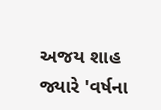અજય શાહ જ્યારે 'વર્ષના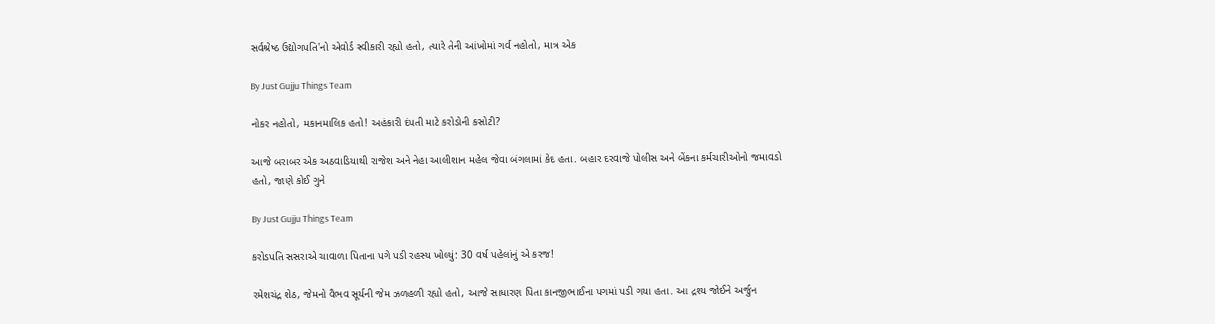સર્વશ્રેષ્ઠ ઉદ્યોગપતિ'નો એવોર્ડ સ્વીકારી રહ્યો હતો, ત્યારે તેની આંખોમાં ગર્વ નહોતો, માત્ર એક

By Just Gujju Things Team

નોકર નહોતો, મકાનમાલિક હતો! અહંકારી દંપતી માટે કરોડોની કસોટી?

આજે બરાબર એક અઠવાડિયાથી રાજેશ અને નેહા આલીશાન મહેલ જેવા બંગલામાં કેદ હતા. બહાર દરવાજે પોલીસ અને બેંકના કર્મચારીઓનો જમાવડો હતો, જાણે કોઈ ગુને

By Just Gujju Things Team

કરોડપતિ સસરાએ ચાવાળા પિતાના પગે પડી રહસ્ય ખોલ્યું: 30 વર્ષ પહેલાંનું એ કરજ!

રમેશચંદ્ર શેઠ, જેમનો વૈભવ સૂર્યની જેમ ઝળહળી રહ્યો હતો, આજે સાધારણ પિતા કાનજીભાઈના પગમાં પડી ગયા હતા. આ દ્રશ્ય જોઈને અર્જુન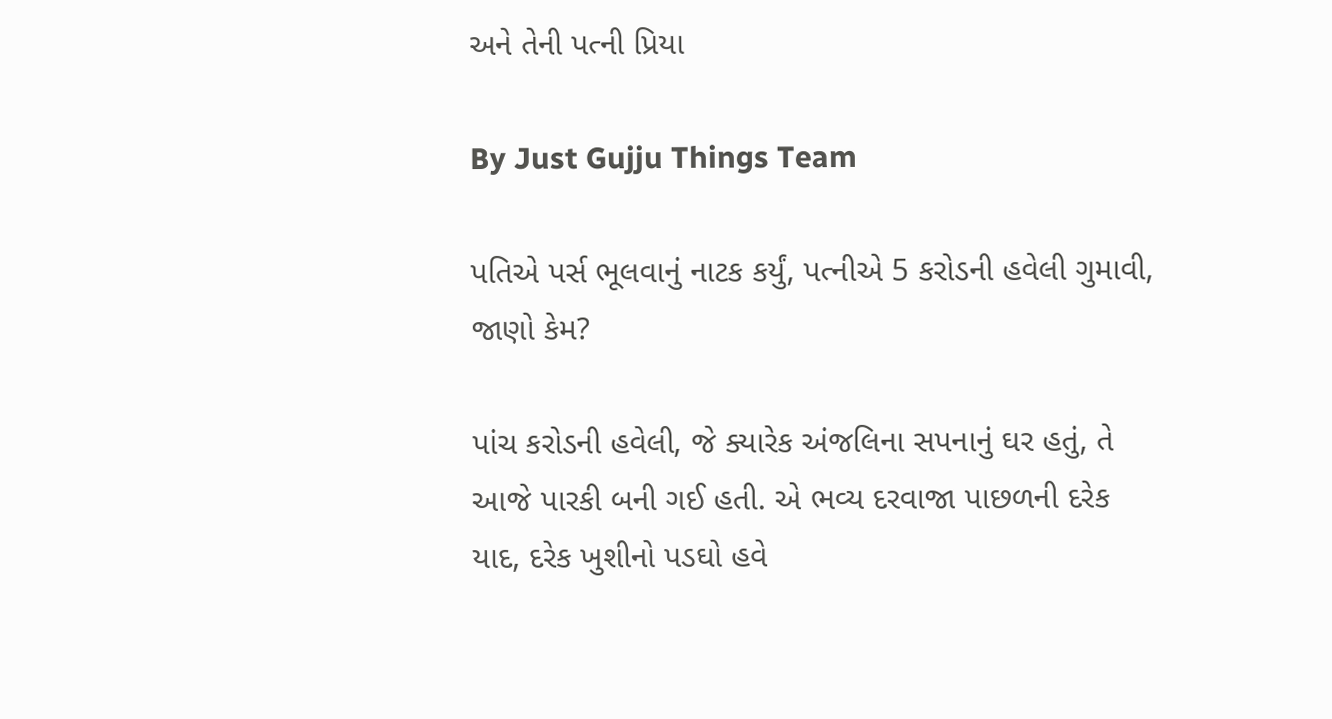અને તેની પત્ની પ્રિયા

By Just Gujju Things Team

પતિએ પર્સ ભૂલવાનું નાટક કર્યું, પત્નીએ 5 કરોડની હવેલી ગુમાવી, જાણો કેમ?

પાંચ કરોડની હવેલી, જે ક્યારેક અંજલિના સપનાનું ઘર હતું, તે આજે પારકી બની ગઈ હતી. એ ભવ્ય દરવાજા પાછળની દરેક યાદ, દરેક ખુશીનો પડઘો હવે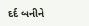દર્દ બનીને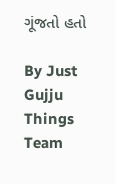ગૂંજતો હતો

By Just Gujju Things Team